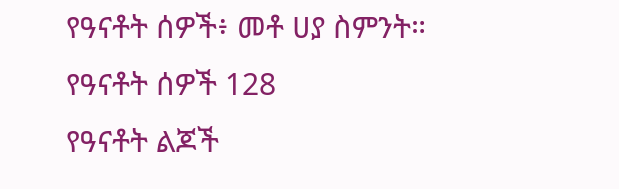የዓናቶት ሰዎች፥ መቶ ሀያ ስምንት።
የዓናቶት ሰዎች 128
የዓናቶት ልጆች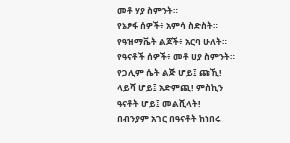መቶ ሃያ ስምንት።
የኔፆፋ ሰዎች፥ አምሳ ስድስት።
የዓዝማቬት ልጆች፥ አርባ ሁለት።
የዓናቶች ሰዎች፥ መቶ ሀያ ስምንት።
የጋሊም ሴት ልጅ ሆይ፤ ጩኺ! ላይሻ ሆይ፤ አድምጪ! ምስኪን ዓናቶት ሆይ፤ መልሺላት!
በብንያም አገር በዓናቶት ከነበሩ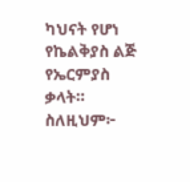ካህናት የሆነ የኬልቅያስ ልጅ የኤርምያስ ቃላት።
ስለዚህም፦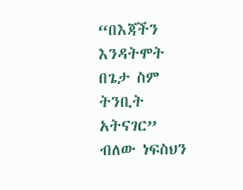“በእጃችን እንዳትሞት በጌታ ስም ትንቢት አትናገር” ብለው ነፍስህን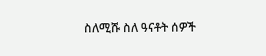ስለሚሹ ስለ ዓናቶት ሰዎች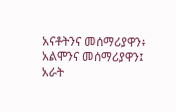አናቶትንና መሰማሪያዋን፥ አልሞንና መሰማሪያዋን፤ አራት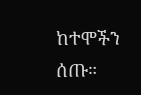ከተሞችን ሰጡ።